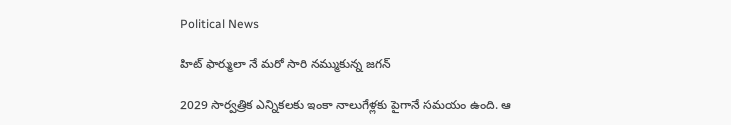Political News

హిట్ ఫార్ములా నే మరో సారి నమ్ముకున్న జగన్

2029 సార్వత్రిక ఎన్నికలకు ఇంకా నాలుగేళ్లకు పైగానే సమయం ఉంది. ఆ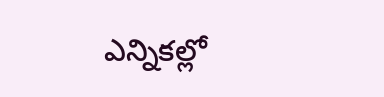ఎన్నికల్లో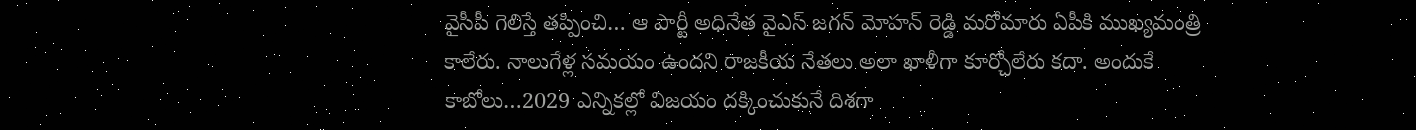వైసీపీ గెలిస్తే తప్పించి… ఆ పార్టీ అధినేత వైఎస్ జగన్ మోహన్ రెడ్డి మరోమారు ఏపీకి ముఖ్యమంత్రి కాలేరు. నాలుగేళ్ల సమయం ఉందని రాజకీయ నేతలు అలా ఖాళీగా కూర్చోలేరు కదా. అందుకే కాబోలు…2029 ఎన్నికల్లో విజయం దక్కించుకునే దిశగా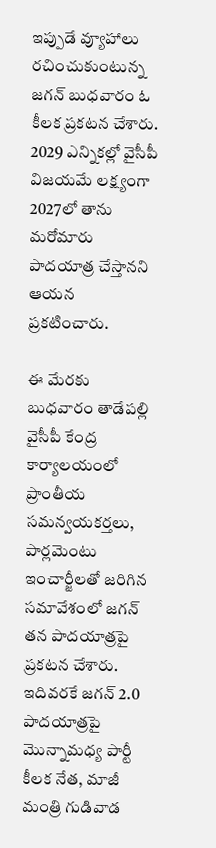ఇప్పుడే వ్యూహాలు రచించుకుంటున్న జగన్ బుధవారం ఓ కీలక ప్రకటన చేశారు. 2029 ఎన్నికల్లో వైసీపీ విజయమే లక్ష్యంగా 2027లో తాను మరోమారు పాదయాత్ర చేస్తానని ఆయన ప్రకటించారు.

ఈ మేరకు బుధవారం తాడేపల్లి వైసీపీ కేంద్ర కార్యాలయంలో ప్రాంతీయ సమన్వయకర్తలు, పార్లమెంటు ఇంచార్జీలతో జరిగిన సమావేశంలో జగన్ తన పాదయాత్రపై ప్రకటన చేశారు. ఇదివరకే జగన్ 2.0 పాదయాత్రపై మొన్నామధ్య పార్టీ కీలక నేత, మాజీ మంత్రి గుడివాడ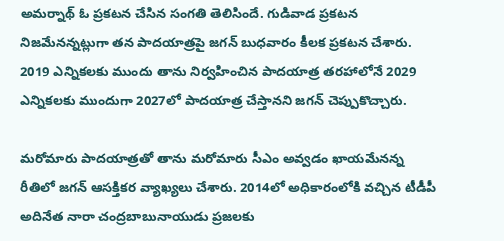అమర్నాథ్ ఓ ప్రకటన చేసిన సంగతి తెలిసిందే. గుడివాడ ప్రకటన నిజమేనన్నట్లుగా తన పాదయాత్రపై జగన్ బుధవారం కీలక ప్రకటన చేశారు. 2019 ఎన్నికలకు ముందు తాను నిర్వహించిన పాదయాత్ర తరహాలోనే 2029 ఎన్నికలకు ముందుగా 2027లో పాదయాత్ర చేస్తానని జగన్ చెప్పుకొచ్చారు.

మరోమారు పాదయాత్రతో తాను మరోమారు సీఎం అవ్వడం ఖాయమేనన్న రీతిలో జగన్ ఆసక్తికర వ్యాఖ్యలు చేశారు. 2014లో అధికారంలోకి వచ్చిన టీడీపీ అదినేత నారా చంద్రబాబునాయుడు ప్రజలకు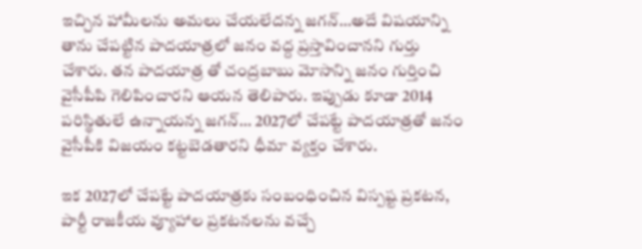ఇచ్చిన హామీలను అమలు చేయలేదన్న జగన్…అదే విషయాన్ని తాను చేపట్టిన పాదయాత్రలో జనం వద్ద ప్రస్తావించానని గుర్తు చేశారు. తన పాదయాత్ర తో చంద్రబాబు మోసాన్ని జనం గుర్తించి వైసీపీపి గెలిపించారని ఆయన తెలిపారు. ఇప్పుడు కూడా 2014 పరిస్థితులే ఉన్నాయన్న జగన్… 2027లో చేపట్టే పాదయాత్రతో జనం వైసీపీకి విజయం కట్టబెడతారని ధీమా వ్యక్తం చేశారు.

ఇక 2027లో చేపట్టే పాదయాత్రకు సంబంధించిన విస్పష్ట ప్రకటన, పార్టీ రాజకీయ వ్యూహాల ప్రకటనలను వచ్చే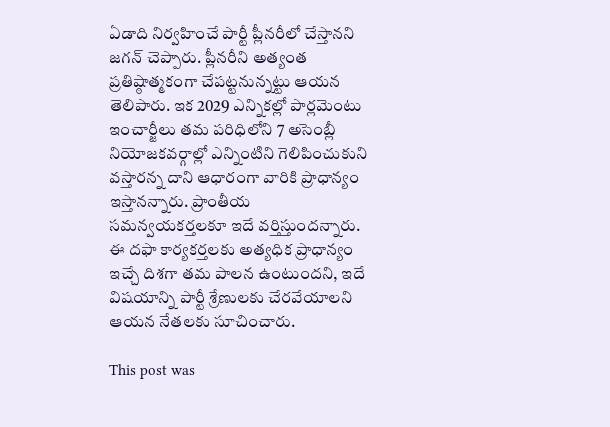ఏడాది నిర్వహించే పార్టీ ప్లీనరీలో చేస్తానని జగన్ చెప్పారు. ప్లీనరీని అత్యంత ప్రతిష్ఠాత్మకంగా చేపట్టనున్నట్టు ఆయన తెలిపారు. ఇక 2029 ఎన్నికల్లో పార్లమెంటు ఇంచార్జీలు తమ పరిధిలోని 7 అసెంబ్లీ నియోజకవర్గాల్లో ఎన్నింటిని గెలిపించుకుని వస్తారన్న దాని ఆధారంగా వారికి ప్రాధాన్యం ఇస్తానన్నారు. ప్రాంతీయ సమన్వయకర్తలకూ ఇదే వర్తిస్తుందన్నారు. ఈ దఫా కార్యకర్తలకు అత్యధిక ప్రాధాన్యం ఇచ్చే దిశగా తమ పాలన ఉంటుందని, ఇదే విషయాన్ని పార్టీ శ్రేణులకు చేరవేయాలని ఆయన నేతలకు సూచించారు.

This post was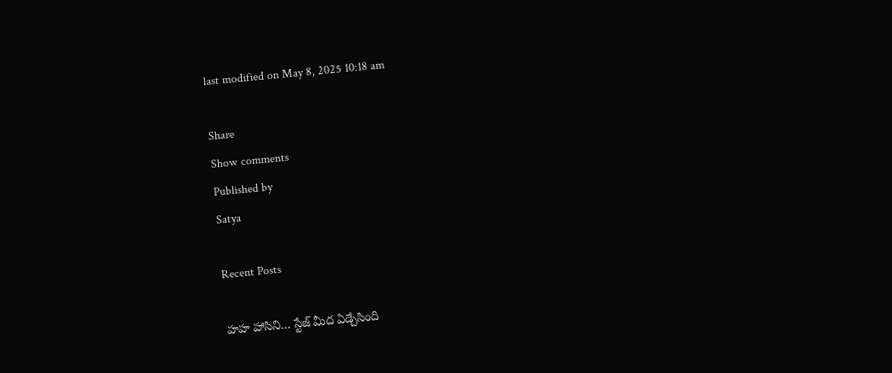last modified on May 8, 2025 10:18 am

Share
Show comments
Published by
Satya

Recent Posts

హహ హాసిని… స్టేజ్ మీద ఏడ్చేసింది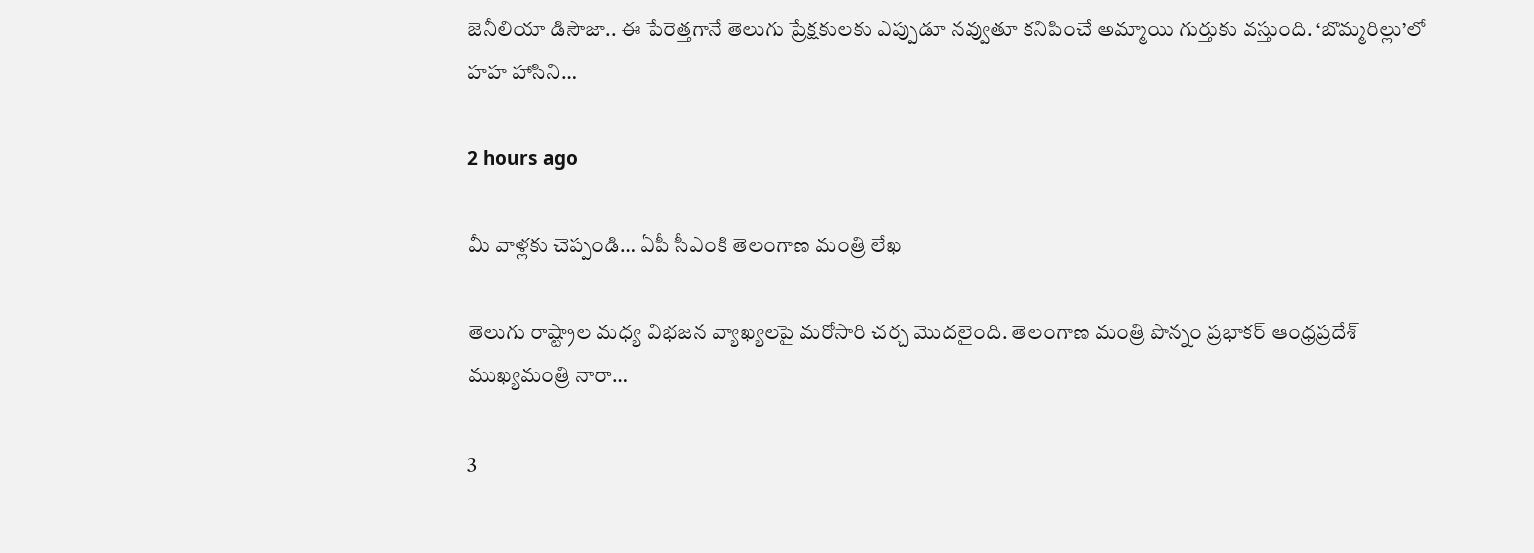జెనీలియా డిసౌజా.. ఈ పేరెత్తగానే తెలుగు ప్రేక్షకులకు ఎప్పుడూ నవ్వుతూ కనిపించే అమ్మాయి గుర్తుకు వస్తుంది. ‘బొమ్మరిల్లు’లో హహ హాసిని…

2 hours ago

మీ వాళ్లకు చెప్పండి… ఏపీ సీఎంకి తెలంగాణ మంత్రి లేఖ

తెలుగు రాష్ట్రాల మధ్య విభజన వ్యాఖ్యలపై మరోసారి చర్చ మొదలైంది. తెలంగాణ మంత్రి పొన్నం ప్రభాకర్ ఆంధ్రప్రదేశ్ ముఖ్యమంత్రి నారా…

3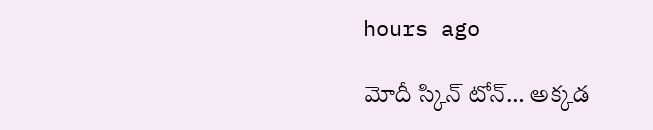hours ago

మోదీ స్కిన్ టోన్… అక్కడ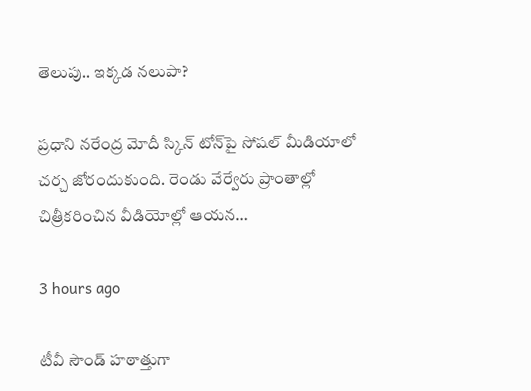తెలుపు.. ఇక్కడ నలుపా?

ప్రధాని నరేంద్ర మోదీ స్కిన్ టోన్‌పై సోషల్ మీడియాలో చర్చ జోరందుకుంది. రెండు వేర్వేరు ప్రాంతాల్లో చిత్రీకరించిన వీడియోల్లో ఆయన…

3 hours ago

టీవీ సౌండ్ హఠాత్తుగా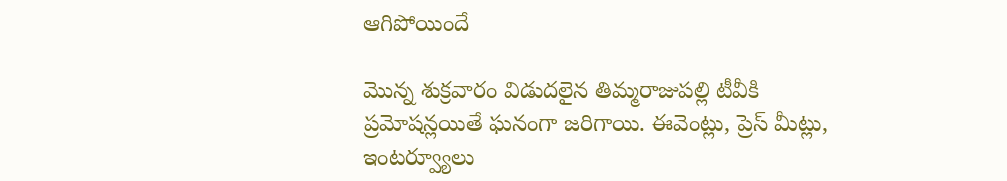ఆగిపోయిందే

మొన్న శుక్రవారం విడుదలైన తిమ్మరాజుపల్లి టీవీకి ప్రమోషన్లయితే ఘనంగా జరిగాయి. ఈవెంట్లు, ప్రెస్ మీట్లు, ఇంటర్వ్యూలు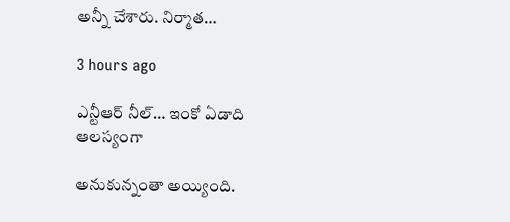అన్నీ చేశారు. నిర్మాత…

3 hours ago

ఎన్టీఆర్ నీల్… ఇంకో ఏడాది ఆలస్యంగా

అనుకున్నంతా అయ్యింది.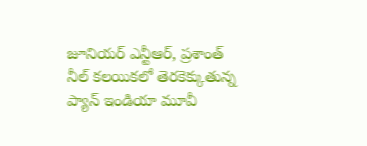జూనియర్ ఎన్టీఆర్, ప్రశాంత్ నీల్ కలయికలో తెరకెక్కుతున్న ప్యాన్ ఇండియా మూవీ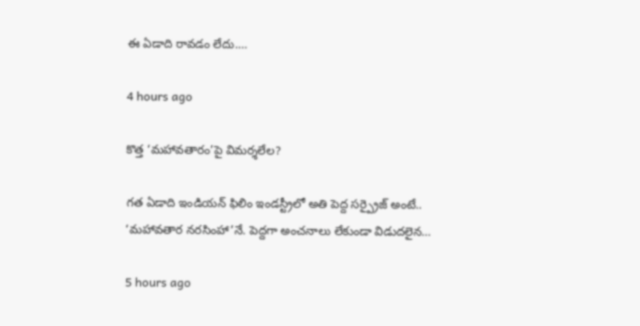ఈ ఏడాది రావడం లేదు.…

4 hours ago

కొత్త ‘మహావతారం’పై విమర్శలేల?

గత ఏడాది ఇండియన్ ఫిలిం ఇండస్ట్రీలో అతి పెద్ద సర్ప్రైజ్ అంటే.. ‘మహావతార నరసింహా’నే. పెద్దగా అంచనాలు లేకుండా విడుదలైన…

5 hours ago